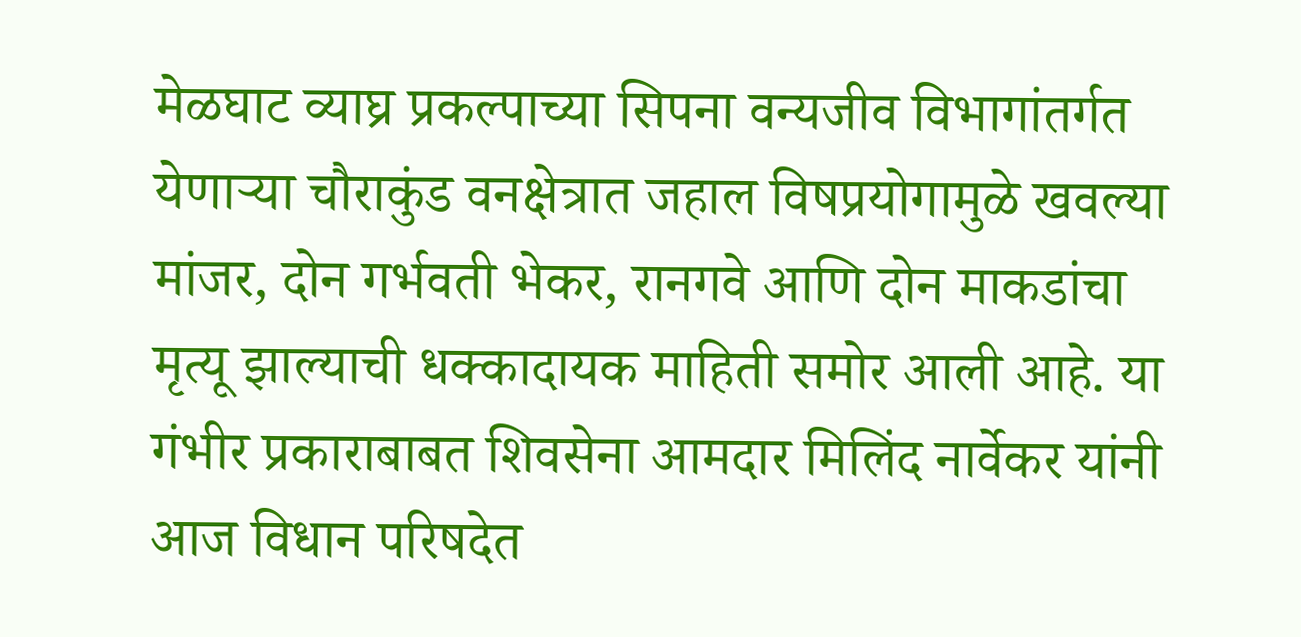मेळघाट व्याघ्र प्रकल्पाच्या सिपना वन्यजीव विभागांतर्गत येणाऱ्या चौराकुंड वनक्षेत्रात जहाल विषप्रयोगामुळे खवल्या मांजर, दोन गर्भवती भेकर, रानगवे आणि दोन माकडांचा मृत्यू झाल्याची धक्कादायक माहिती समोर आली आहे. या गंभीर प्रकाराबाबत शिवसेना आमदार मिलिंद नार्वेकर यांनी आज विधान परिषदेत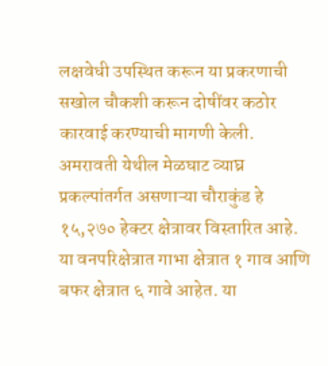लक्षवेधी उपस्थित करून या प्रकरणाची सखोल चौकशी करून दोषींवर कठोर कारवाई करण्याची मागणी केली.
अमरावती येथील मेळघाट व्याघ्र प्रकल्पांतर्गत असणाऱ्या चौराकुंड हे १५,२७० हेक्टर क्षेत्रावर विस्तारित आहे. या वनपरिक्षेत्रात गाभा क्षेत्रात १ गाव आणि बफर क्षेत्रात ६ गावे आहेत. या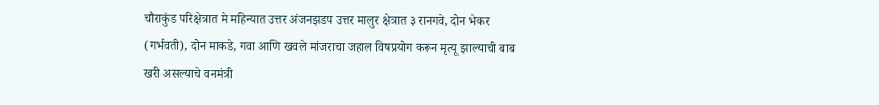चौराकुंड परिक्षेत्रात मे महिन्यात उत्तर अंजनझडप उत्तर मालुर क्षेत्रात ३ रानगवे, दोन भेकर (गर्भवती), दोन माकडे, गवा आणि खवले मांजराचा जहाल विषप्रयोग करून मृत्यू झाल्याची बाब खरी असल्याचे वनमंत्री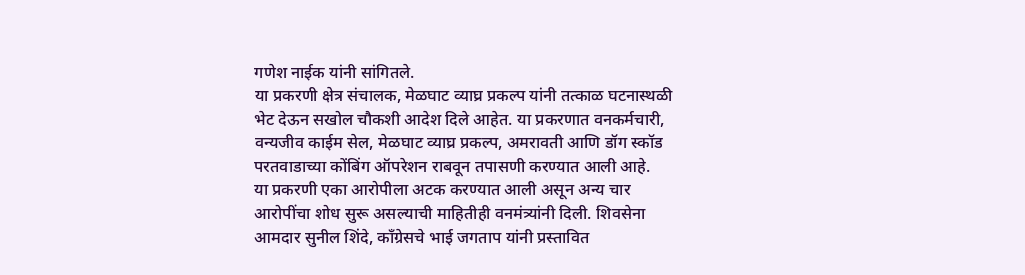गणेश नाईक यांनी सांगितले.
या प्रकरणी क्षेत्र संचालक, मेळघाट व्याघ्र प्रकल्प यांनी तत्काळ घटनास्थळी भेट देऊन सखोल चौकशी आदेश दिले आहेत. या प्रकरणात वनकर्मचारी, वन्यजीव काईम सेल, मेळघाट व्याघ्र प्रकल्प, अमरावती आणि डॉग स्कॉड परतवाडाच्या कोंबिंग ऑपरेशन राबवून तपासणी करण्यात आली आहे.
या प्रकरणी एका आरोपीला अटक करण्यात आली असून अन्य चार आरोपींचा शोध सुरू असल्याची माहितीही वनमंत्र्यांनी दिली. शिवसेना आमदार सुनील शिंदे, काँग्रेसचे भाई जगताप यांनी प्रस्तावित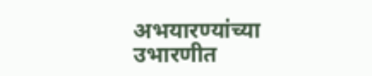अभयारण्यांच्या उभारणीत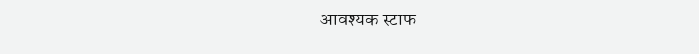आवश्यक स्टाफ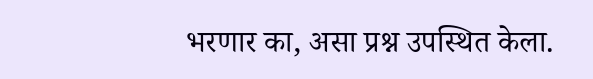भरणार का, असा प्रश्न उपस्थित केला.